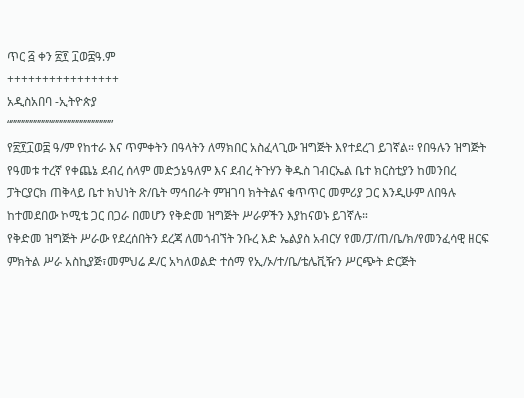ጥር ፭ ቀን ፳፻ ፲ወ፰ዓ.ም
++++++++++++++++
አዲስአበባ -ኢትዮጵያ
“””””””””””‘”””””””””””””””
የ፳፻፲ወ፰ ዓ/ም የከተራ እና ጥምቀትን በዓላትን ለማክበር አስፈላጊው ዝግጅት እየተደረገ ይገኛል። የበዓሉን ዝግጅት የዓመቱ ተረኛ የቀጨኔ ደብረ ሰላም መድኃኔዓለም እና ደብረ ትጉሃን ቅዱስ ገብርኤል ቤተ ክርስቲያን ከመንበረ ፓትርያርክ ጠቅላይ ቤተ ክህነት ጽ/ቤት ማኅበራት ምዝገባ ክትትልና ቁጥጥር መምሪያ ጋር እንዲሁም ለበዓሉ ከተመደበው ኮሚቴ ጋር በጋራ በመሆን የቅድመ ዝግጅት ሥራዎችን እያከናወኑ ይገኛሉ።
የቅድመ ዝግጅት ሥራው የደረሰበትን ደረጃ ለመጎብኘት ንቡረ እድ ኤልያስ አብርሃ የመ/ፓ/ጠ/ቤ/ክ/የመንፈሳዊ ዘርፍ ምክትል ሥራ አስኪያጅ፣መምህሬ ዶ/ር አካለወልድ ተሰማ የኢ/ኦ/ተ/ቤ/ቴሌቪዥን ሥርጭት ድርጅት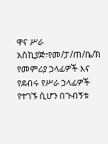ዋና ሥራ አስኪያጅ፣የመ/ፓ/ጠ/ቤ/ክ የመምሪያ ኃላፊዎች እና የደብሩ የሥራ ኃላፊዎች የተገኙ ሲሆን በጉብኝቱ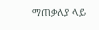ማጠቃለያ ላይ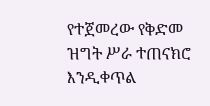የተጀመረው የቅድመ ዝግት ሥራ ተጠናክሮ እንዲቀጥል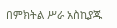በምክትል ሥራ አስኪያጁ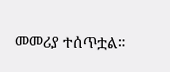መመሪያ ተሰጥቷል።